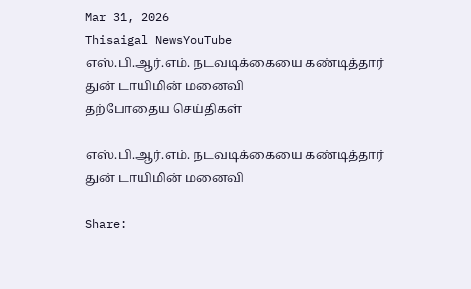Mar 31, 2026
Thisaigal NewsYouTube
எஸ்.பி.ஆர்.எம். நடவடிக்கையை கண்டித்தார் துன் டாயிமின் மனைவி
தற்போதைய செய்திகள்

எஸ்.பி.ஆர்.எம். நடவடிக்கையை கண்டித்தார் துன் டாயிமின் மனைவி

Share: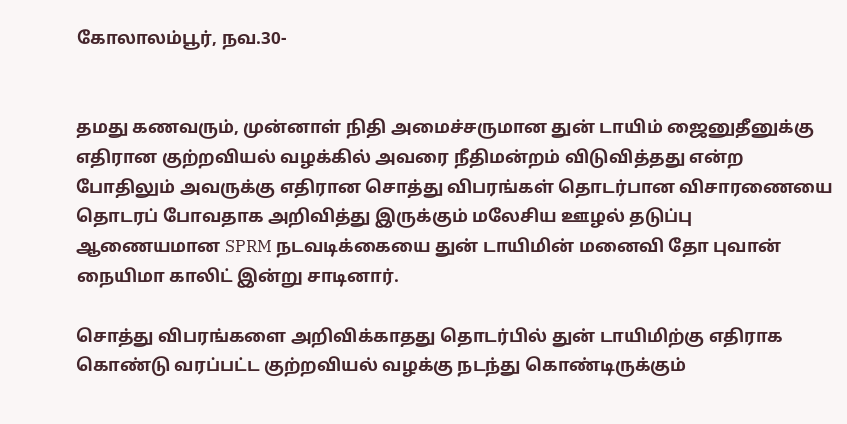கோலாலம்பூர், நவ.30-


தமது கணவரும், முன்னாள் நிதி அமைச்சருமான துன் டாயிம் ஜைனுதீனுக்கு எதிரான குற்றவியல் வழக்கில் அவரை நீதிமன்றம் விடுவித்தது என்ற போதிலும் அவருக்கு எதிரான சொத்து விபரங்கள் தொடர்பான விசாரணையை தொடரப் போவதாக அறிவித்து இருக்கும் மலேசிய ஊழல் தடுப்பு ஆணையமான SPRM நடவடிக்கையை துன் டாயிமின் மனைவி தோ புவான் நையிமா காலிட் இன்று சாடினார்.

சொத்து விபரங்களை அறிவிக்காதது தொடர்பில் துன் டாயிமிற்கு எதிராக கொண்டு வரப்பட்ட குற்றவியல் வழக்கு நடந்து கொண்டிருக்கும்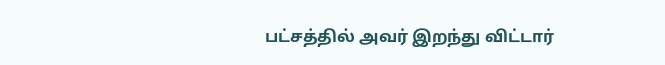பட்சத்தில் அவர் இறந்து விட்டார்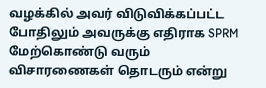வழக்கில் அவர் விடுவிக்கப்பட்ட போதிலும் அவருக்கு எதிராக SPRM மேற்கொண்டு வரும் விசாரணைகள் தொடரும் என்று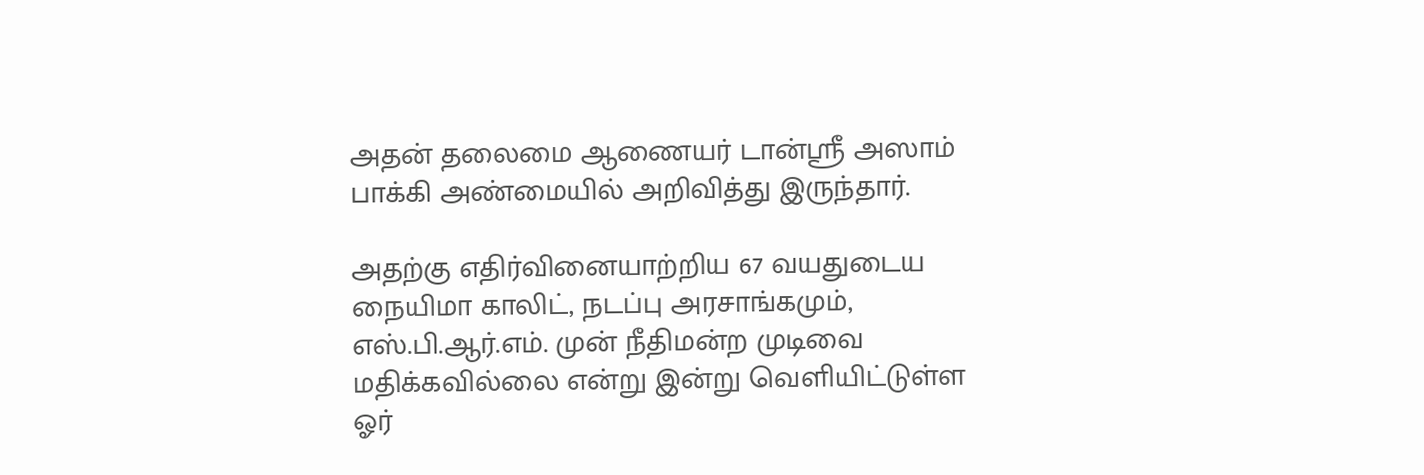அதன் தலைமை ஆணையர் டான்ஸ்ரீ அஸாம் பாக்கி அண்மையில் அறிவித்து இருந்தார்.

அதற்கு எதிர்வினையாற்றிய 67 வயதுடைய நையிமா காலிட், நடப்பு அரசாங்கமும், எஸ்.பி.ஆர்.எம். முன் நீதிமன்ற முடிவை மதிக்கவில்லை என்று இன்று வெளியிட்டுள்ள ஓர்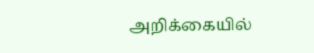அறிக்கையில்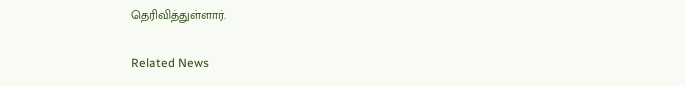தெரிவித்துள்ளார்.

Related News